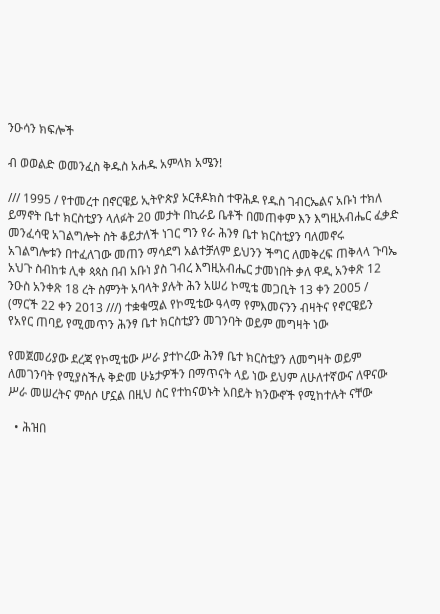ንዑሳን ክፍሎች

ብ ወወልድ ወመንፈስ ቅዱስ አሐዱ አምላክ አሜን!

/// 1995 / የተመረተ በኖርዌይ ኢትዮጵያ ኦርቶዶክስ ተዋሕዶ የዱስ ገብርኤልና አቡነ ተክለ ይማኖት ቤተ ክርስቲያን ላለፉት 20 መታት በኪራይ ቤቶች በመጠቀም እን እግዚአብሔር ፈቃድ መንፈሳዊ አገልግሎት ስት ቆይታለች ነገር ግን የራ ሕንፃ ቤተ ክርስቲያን ባለመኖሩ አገልግሎቱን በተፈለገው መጠን ማሳደግ አልተቻለም ይህንን ችግር ለመቅረፍ ጠቅላላ ጉባኤ አህጉ ስብከቱ ሊቀ ጳጳስ በብ አቡነ ያስ ገብረ እግዚአብሔር ታመነበት ቃለ ዋዲ አንቀጽ 12 ንዑስ አንቀጽ 18 ረት ስምንት አባላት ያሉት ሕን አሠሪ ኮሚቴ መጋቢት 13 ቀን 2005 / (ማርች 22 ቀን 2013 ///) ተቋቁሟል የኮሚቴው ዓላማ የምእመናንን ብዛትና የኖርዌይን የአየር ጠባይ የሚመጥን ሕንፃ ቤተ ክርስቲያን መገንባት ወይም መግዛት ነው

የመጀመሪያው ደረጃ የኮሚቴው ሥራ ያተኮረው ሕንፃ ቤተ ክርስቲያን ለመግዛት ወይም ለመገንባት የሚያስችሉ ቅድመ ሁኔታዎችን በማጥናት ላይ ነው ይህም ለሁለተኛውና ለዋናው ሥራ መሠረትና ምሰሶ ሆኗል በዚህ ስር የተከናወኑት አበይት ክንውኖች የሚከተሉት ናቸው

  • ሕዝበ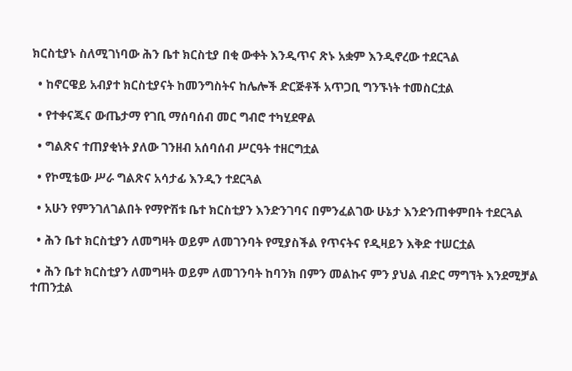ክርስቲያኑ ስለሚገነባው ሕን ቤተ ክርስቲያ በቂ ውቀት እንዲጥና ጽኑ አቋም እንዲኖረው ተደርጓል

  • ከኖርዌይ አብያተ ክርስቲያናት ከመንግስትና ከሌሎች ድርጅቶች አጥጋቢ ግንኙነት ተመስርቷል

  • የተቀናጁና ውጤታማ የገቢ ማሰባሰብ መር ግብሮ ተካሂደዋል

  • ግልጽና ተጠያቂነት ያለው ገንዘብ አሰባሰብ ሥርዓት ተዘርግቷል

  • የኮሚቴው ሥራ ግልጽና አሳታፊ እንዲን ተደርጓል

  • አሁን የምንገለገልበት የማዮሽቱ ቤተ ክርስቲያን እንድንገባና በምንፈልገው ሁኔታ እንድንጠቀምበት ተደርጓል

  • ሕን ቤተ ክርስቲያን ለመግዛት ወይም ለመገንባት የሚያስችል የጥናትና የዲዛይን እቅድ ተሠርቷል

  • ሕን ቤተ ክርስቲያን ለመግዛት ወይም ለመገንባት ከባንክ በምን መልኩና ምን ያህል ብድር ማግኘት እንደሚቻል ተጠንቷል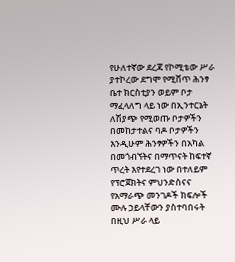የሁለተኛው ደረጃ የኮሚቴው ሥራ ያተኮረው ደግሞ የሚሸጥ ሕንፃ ቤተ ክርስቲያን ወይም ቦታ ማፈላለግ ላይ ነው በኢንተርኔት ለሽያጭ የሚወጡ ቦታዎችን በመከታተልና ባዶ ቦታዎችን እንዲሁም ሕንፃዎችን በአካል በመጎብኘትና በማጥናት ከፍተኛ ጥረት እየተደረገ ነው በተለይም የፕሮጀክትና ምህንድስናና የአማራጭ መንገዶች ክፍሎች ሙሉ ኃይላቸውን ያስተባበሩት በዚህ ሥራ ላይ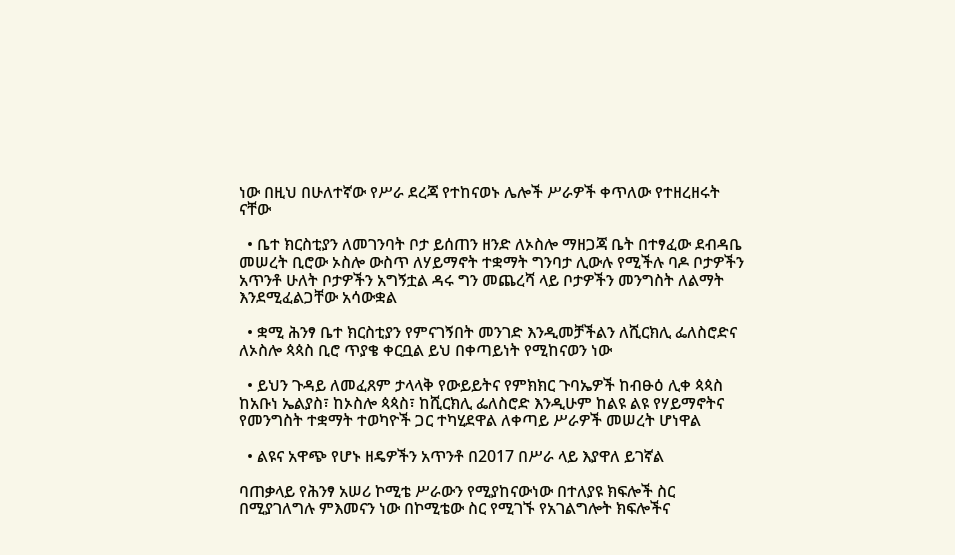ነው በዚህ በሁለተኛው የሥራ ደረጃ የተከናወኑ ሌሎች ሥራዎች ቀጥለው የተዘረዘሩት ናቸው

  • ቤተ ክርስቲያን ለመገንባት ቦታ ይሰጠን ዘንድ ለኦስሎ ማዘጋጃ ቤት በተፃፈው ደብዳቤ መሠረት ቢሮው ኦስሎ ውስጥ ለሃይማኖት ተቋማት ግንባታ ሊውሉ የሚችሉ ባዶ ቦታዎችን አጥንቶ ሁለት ቦታዎችን አግኝቷል ዳሩ ግን መጨረሻ ላይ ቦታዎችን መንግስት ለልማት እንደሚፈልጋቸው አሳውቋል

  • ቋሚ ሕንፃ ቤተ ክርስቲያን የምናገኝበት መንገድ እንዲመቻችልን ለሺርክሊ ፌለስሮድና ለኦስሎ ጳጳስ ቢሮ ጥያቄ ቀርቧል ይህ በቀጣይነት የሚከናወን ነው

  • ይህን ጉዳይ ለመፈጸም ታላላቅ የውይይትና የምክክር ጉባኤዎች ከብፁዕ ሊቀ ጳጳስ ከአቡነ ኤልያስ፣ ከኦስሎ ጳጳስ፣ ከሺርክሊ ፌለስሮድ እንዲሁም ከልዩ ልዩ የሃይማኖትና የመንግስት ተቋማት ተወካዮች ጋር ተካሂደዋል ለቀጣይ ሥራዎች መሠረት ሆነዋል

  • ልዩና አዋጭ የሆኑ ዘዴዎችን አጥንቶ በ2017 በሥራ ላይ እያዋለ ይገኛል

ባጠቃላይ የሕንፃ አሠሪ ኮሚቴ ሥራውን የሚያከናውነው በተለያዩ ክፍሎች ስር በሚያገለግሉ ምእመናን ነው በኮሚቴው ስር የሚገኙ የአገልግሎት ክፍሎችና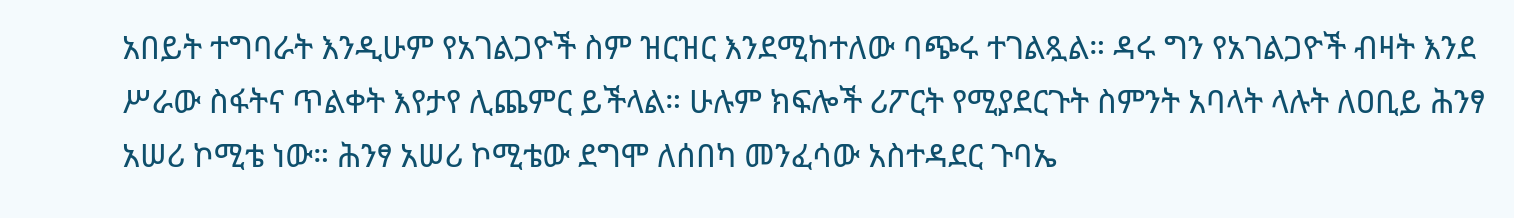አበይት ተግባራት እንዲሁም የአገልጋዮች ስም ዝርዝር እንደሚከተለው ባጭሩ ተገልጿል። ዳሩ ግን የአገልጋዮች ብዛት እንደ ሥራው ስፋትና ጥልቀት እየታየ ሊጨምር ይችላል። ሁሉም ክፍሎች ሪፖርት የሚያደርጉት ስምንት አባላት ላሉት ለዐቢይ ሕንፃ አሠሪ ኮሚቴ ነው። ሕንፃ አሠሪ ኮሚቴው ደግሞ ለሰበካ መንፈሳው አስተዳደር ጉባኤ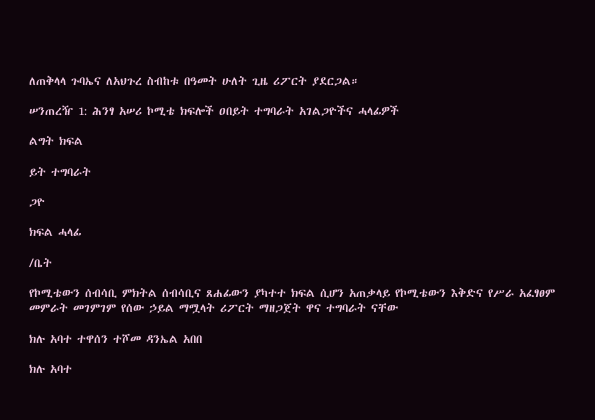ለጠቅላላ ጉባኤና ለአህጉረ ስብከቱ በዓመት ሁለት ጊዜ ሪፖርት ያደርጋል።

ሠንጠረዥ 1: ሕንፃ አሠሪ ኮሚቴ ክፍሎች ዐበይት ተግባራት አገልጋዮችና ሓላፊዎች

ልግት ክፍል

ይት ተግባራት

ጋዮ

ክፍል ሓላፊ

/ቤት

የኮሚቴውን ሰብሳቢ ምክትል ሰብሳቢና ጸሐፊውን ያካተተ ክፍል ሲሆን አጠቃላይ የኮሚቴውን እቅድና የሥራ አፈፃፀም መምራት መገምገም የሰው ኃይል ማሟላት ሪፖርት ማዘጋጀት ዋና ተግባራት ናቸው

ክሉ አባተ ተዋሰን ተሾመ ዳንኤል አበበ

ክሉ አባተ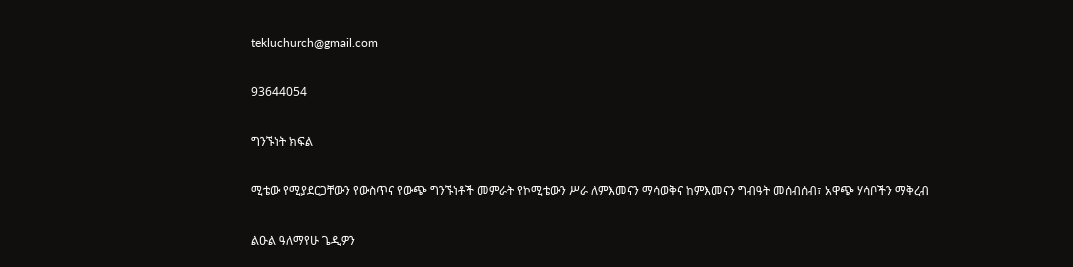tekluchurch@gmail.com

93644054

ግንኙነት ክፍል

ሚቴው የሚያደርጋቸውን የውስጥና የውጭ ግንኙነቶች መምራት የኮሚቴውን ሥራ ለምእመናን ማሳወቅና ከምእመናን ግብዓት መሰብሰብ፣ አዋጭ ሃሳቦችን ማቅረብ

ልዑል ዓለማየሁ ጌዲዎን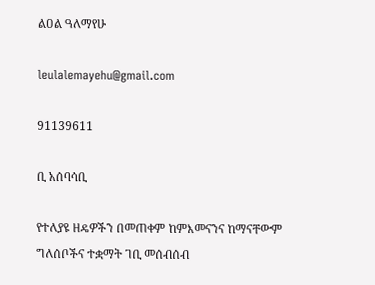ልዐል ዓለማየሁ

leulalemayehu@gmail.com

91139611

ቢ አሰባሳቢ

የተለያዩ ዘዴዎችን በመጠቀም ከምእመናንና ከማናቸውም ግለሰቦችና ተቋማት ገቢ መሰብሰብ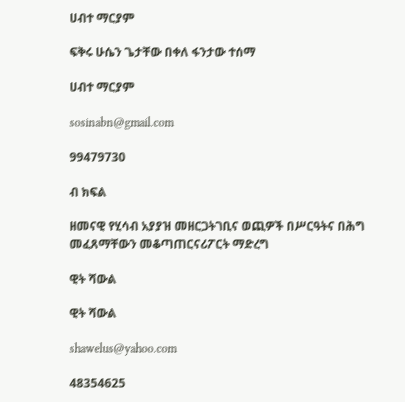ሀብተ ማርያም

ፍቅሩ ሁሴን ጌታቸው በቀለ ፋንታው ተሰማ

ሀብተ ማርያም

sosinabn@gmail.com

99479730

ብ ክፍል

ዘመናዊ የሂሳብ አያያዝ መዘርጋትገቢና ወጪዎች በሥርዓትና በሕግ መፈጸማቸውን መቆጣጠርናሪፖርት ማድረግ

ዊት ሻውል

ዊት ሻውል

shawelus@yahoo.com

48354625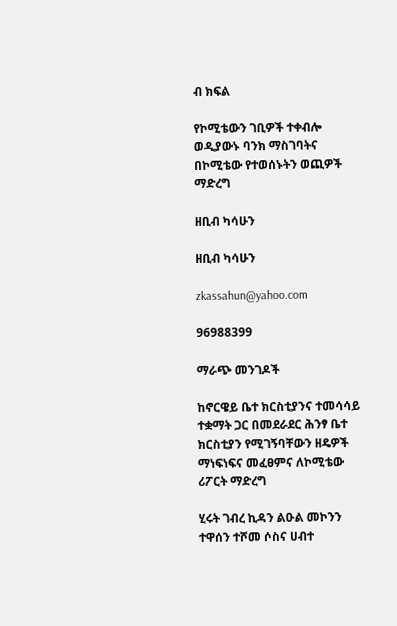ብ ክፍል

የኮሚቴውን ገቢዎች ተቀብሎ ወዲያውኑ ባንክ ማስገባትና በኮሚቴው የተወሰኑትን ወጪዎች ማድረግ

ዘቢብ ካሳሁን

ዘቢብ ካሳሁን

zkassahun@yahoo.com

96988399

ማራጭ መንገዶች

ከኖርዌይ ቤተ ክርስቲያንና ተመሳሳይ ተቋማት ጋር በመደራደር ሕንፃ ቤተ ክርስቲያን የሚገኝባቸውን ዘዴዎች ማነፍነፍና መፈፀምና ለኮሚቴው ሪፖርት ማድረግ

ሂሩት ገብረ ኪዳን ልዑል መኮንን ተዋሰን ተሾመ ሶስና ሀብተ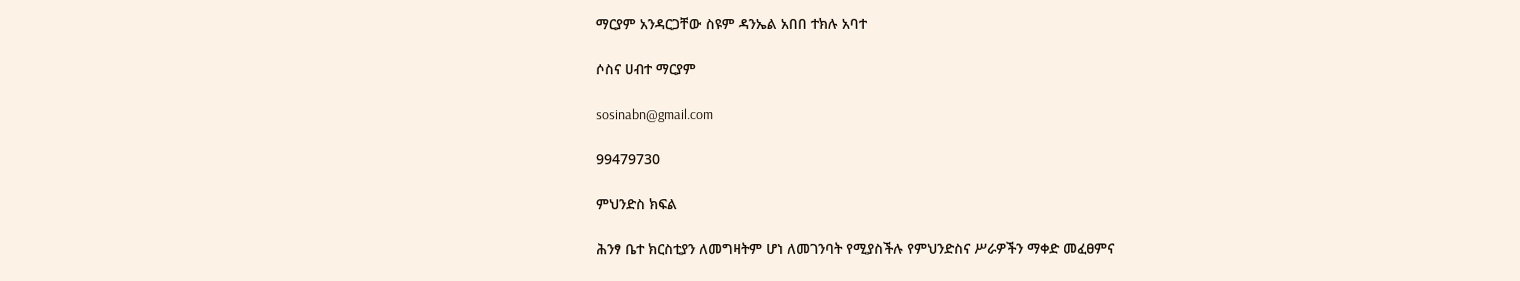ማርያም አንዳርጋቸው ስዩም ዳንኤል አበበ ተክሉ አባተ

ሶስና ሀብተ ማርያም

sosinabn@gmail.com

99479730

ምህንድስ ክፍል

ሕንፃ ቤተ ክርስቲያን ለመግዛትም ሆነ ለመገንባት የሚያስችሉ የምህንድስና ሥራዎችን ማቀድ መፈፀምና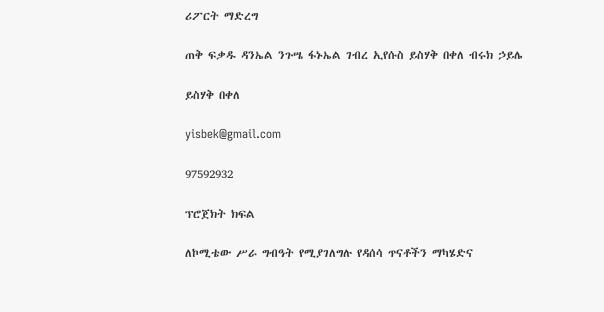ሪፖርት ማድረግ

ጠቅ ፍቃዱ ዳንኤል ንጉሤ ፋኑኤል ገብረ ኢየሱስ ይስሃቅ በቀለ ብሩክ ኃይሌ

ይስሃቅ በቀለ

yisbek@gmail.com

97592932

ፕሮጀክት ክፍል

ለኮሚቴው ሥራ ግብዓት የሚያገለግሉ የዳሰሳ ጥናቶችን ማካሄድና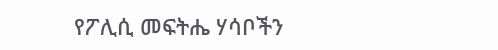የፖሊሲ መፍትሔ ሃሳቦችን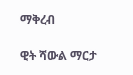ማቅረብ

ዊት ሻውል ማርታ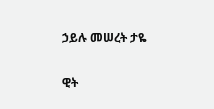ኃይሉ መሠረት ታዬ

ዊት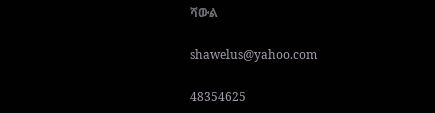ሻውል

shawelus@yahoo.com

48354625